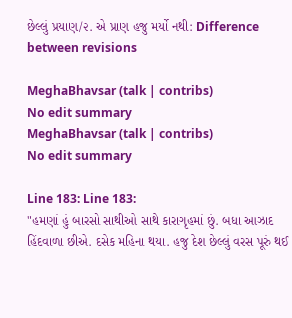છેલ્લું પ્રયાણ/૨. એ પ્રાણ હજુ મર્યો નથી: Difference between revisions

MeghaBhavsar (talk | contribs)
No edit summary
MeghaBhavsar (talk | contribs)
No edit summary

Line 183: Line 183:
"હમણાં હું બારસો સાથીઓ સાથે કારાગૃહમાં છું. બધા આઝાદ હિંદવાળા છીએ. દસેક મહિના થયા. હજુ દેશ છેલ્લું વરસ પૂરું થઈ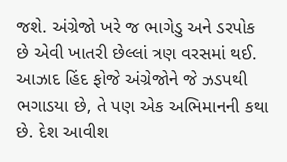જશે. અંગ્રેજો ખરે જ ભાગેડુ અને ડરપોક છે એવી ખાતરી છેલ્લાં ત્રણ વરસમાં થઈ. આઝાદ હિંદ ફોજે અંગ્રેજોને જે ઝડપથી ભગાડયા છે, તે પણ એક અભિમાનની કથા છે. દેશ આવીશ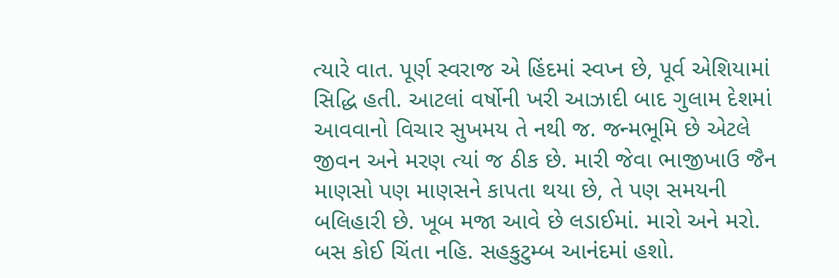ત્યારે વાત. પૂર્ણ સ્વરાજ એ હિંદમાં સ્વપ્ન છે, પૂર્વ એશિયામાં સિદ્ધિ હતી. આટલાં વર્ષોની ખરી આઝાદી બાદ ગુલામ દેશમાં આવવાનો વિચાર સુખમય તે નથી જ. જન્મભૂમિ છે એટલે જીવન અને મરણ ત્યાં જ ઠીક છે. મારી જેવા ભાજીખાઉ જૈન માણસો પણ માણસને કાપતા થયા છે, તે પણ સમયની બલિહારી છે. ખૂબ મજા આવે છે લડાઈમાં. મારો અને મરો. બસ કોઈ ચિંતા નહિ. સહકુટુમ્બ આનંદમાં હશો.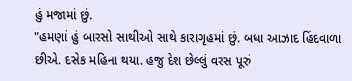હું મજામાં છું.
"હમણાં હું બારસો સાથીઓ સાથે કારાગૃહમાં છું. બધા આઝાદ હિંદવાળા છીએ. દસેક મહિના થયા. હજુ દેશ છેલ્લું વરસ પૂરું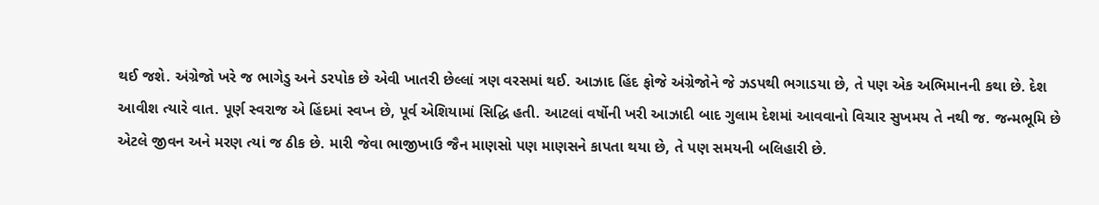થઈ જશે. અંગ્રેજો ખરે જ ભાગેડુ અને ડરપોક છે એવી ખાતરી છેલ્લાં ત્રણ વરસમાં થઈ. આઝાદ હિંદ ફોજે અંગ્રેજોને જે ઝડપથી ભગાડયા છે, તે પણ એક અભિમાનની કથા છે. દેશ આવીશ ત્યારે વાત. પૂર્ણ સ્વરાજ એ હિંદમાં સ્વપ્ન છે, પૂર્વ એશિયામાં સિદ્ધિ હતી. આટલાં વર્ષોની ખરી આઝાદી બાદ ગુલામ દેશમાં આવવાનો વિચાર સુખમય તે નથી જ. જન્મભૂમિ છે એટલે જીવન અને મરણ ત્યાં જ ઠીક છે. મારી જેવા ભાજીખાઉ જૈન માણસો પણ માણસને કાપતા થયા છે, તે પણ સમયની બલિહારી છે.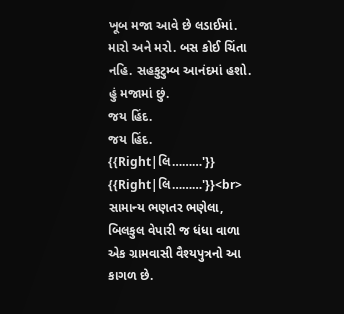ખૂબ મજા આવે છે લડાઈમાં. મારો અને મરો. બસ કોઈ ચિંતા નહિ. સહકુટુમ્બ આનંદમાં હશો. હું મજામાં છું.
જય હિંદ.
જય હિંદ.
{{Right|લિ………'}}
{{Right|લિ………'}}<br>
સામાન્ય ભણતર ભણેલા, બિલકુલ વેપારી જ ધંધા વાળા એક ગ્રામવાસી વૈશ્યપુત્રનો આ કાગળ છે.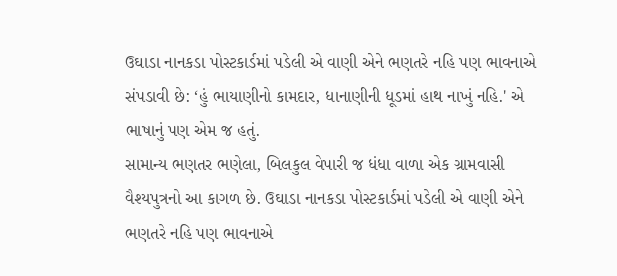ઉઘાડા નાનકડા પોસ્ટકાર્ડમાં પડેલી એ વાણી એને ભણતરે નહિ પણ ભાવનાએ સંપડાવી છે: ‘હું ભાયાણીનો કામદાર, ધાનાણીની ધૂડમાં હાથ નાખું નહિ.' એ ભાષાનું પણ એમ જ હતું.
સામાન્ય ભણતર ભણેલા, બિલકુલ વેપારી જ ધંધા વાળા એક ગ્રામવાસી વૈશ્યપુત્રનો આ કાગળ છે. ઉઘાડા નાનકડા પોસ્ટકાર્ડમાં પડેલી એ વાણી એને ભણતરે નહિ પણ ભાવનાએ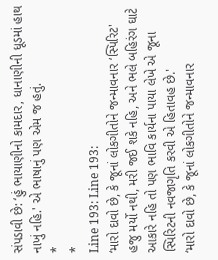સંપડાવી છે: ‘હું ભાયાણીનો કામદાર, ધાનાણીની ધૂડમાં હાથ નાખું નહિ.' એ ભાષાનું પણ એમ જ હતું.
*
*
Line 193: Line 193:
‘મારો દાવો છે, કે જૂનાં લોકગીતોને જન્માવનાર ‘સ્પિરિટ' હજુ મર્યો નથી, મરી જઈ શકે નહિ, અને ભલે બહિરંગ ઘાટે આકારે નહિ તો પણ ભાવિ કાર્યના પાયા લેખે એ જૂના સ્પિરિટની નવજાગૃતિ કરવી એ હિતાવહ છે.'
‘મારો દાવો છે, કે જૂનાં લોકગીતોને જન્માવનાર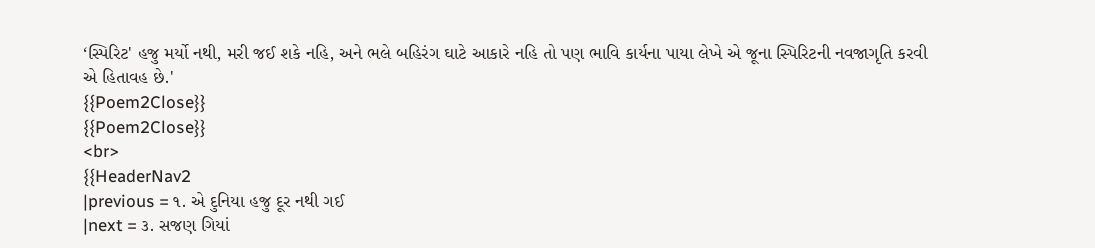‘સ્પિરિટ' હજુ મર્યો નથી, મરી જઈ શકે નહિ, અને ભલે બહિરંગ ઘાટે આકારે નહિ તો પણ ભાવિ કાર્યના પાયા લેખે એ જૂના સ્પિરિટની નવજાગૃતિ કરવી એ હિતાવહ છે.'
{{Poem2Close}}
{{Poem2Close}}
<br>
{{HeaderNav2
|previous = ૧. એ દુનિયા હજુ દૂર નથી ગઈ
|next = ૩. સજણ ગિયાં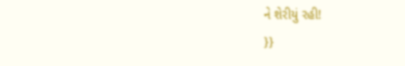ને શેરીયું રહી!
}}